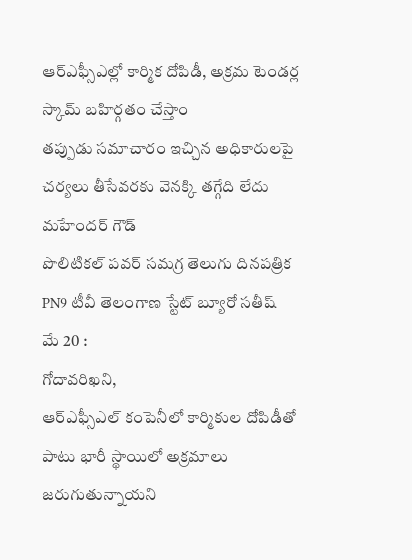ఆర్ఎఫ్సీఎల్లో కార్మిక దోపిడీ, అక్రమ టెండర్ల స్కామ్ బహిర్గతం చేస్తాం
తప్పుడు సమాచారం ఇచ్చిన అధికారులపై చర్యలు తీసేవరకు వెనక్కి తగ్గేది లేదు మహేందర్ గౌడ్
పొలిటికల్ పవర్ సమగ్ర తెలుగు దినపత్రిక PN9 టీవీ తెలంగాణ స్టేట్ బ్యూరో సతీష్
మే 20 :
గోదావరిఖని,
ఆర్ఎఫ్సీఎల్ కంపెనీలో కార్మికుల దోపిడీతో పాటు భారీ స్థాయిలో అక్రమాలు జరుగుతున్నాయని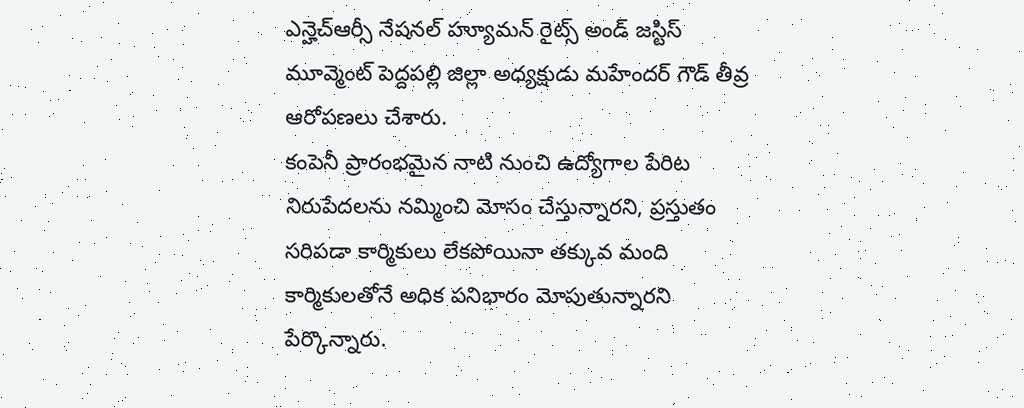ఎన్హెచ్ఆర్సీ నేషనల్ హ్యూమన్ రైట్స్ అండ్ జస్టిస్ మూవ్మెంట్ పెద్దపల్లి జిల్లా అధ్యక్షుడు మహేందర్ గౌడ్ తీవ్ర ఆరోపణలు చేశారు.
కంపెనీ ప్రారంభమైన నాటి నుంచి ఉద్యోగాల పేరిట నిరుపేదలను నమ్మించి మోసం చేస్తున్నారని, ప్రస్తుతం సరిపడా కార్మికులు లేకపోయినా తక్కువ మంది కార్మికులతోనే అధిక పనిభారం మోపుతున్నారని పేర్కొన్నారు.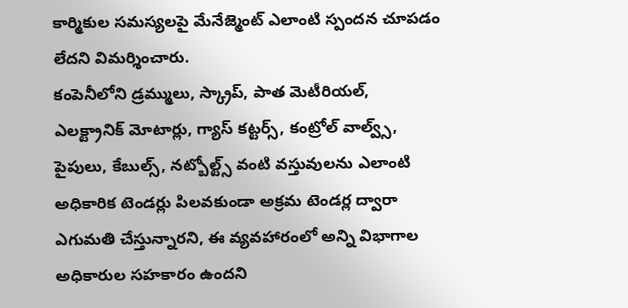కార్మికుల సమస్యలపై మేనేజ్మెంట్ ఎలాంటి స్పందన చూపడం లేదని విమర్శించారు.
కంపెనీలోని డ్రమ్ములు, స్క్రాప్, పాత మెటీరియల్, ఎలక్ట్రానిక్ మోటార్లు, గ్యాస్ కట్టర్స్, కంట్రోల్ వాల్వ్స్, పైపులు, కేబుల్స్, నట్బోల్ట్స్ వంటి వస్తువులను ఎలాంటి అధికారిక టెండర్లు పిలవకుండా అక్రమ టెండర్ల ద్వారా ఎగుమతి చేస్తున్నారని, ఈ వ్యవహారంలో అన్ని విభాగాల అధికారుల సహకారం ఉందని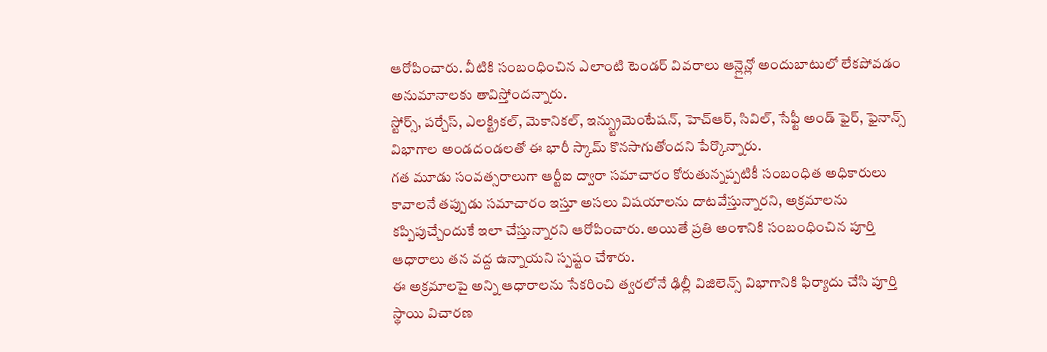ఆరోపించారు. వీటికి సంబంధించిన ఎలాంటి టెండర్ వివరాలు ఆన్లైన్లో అందుబాటులో లేకపోవడం అనుమానాలకు తావిస్తోందన్నారు.
స్టోర్స్, పర్చేస్, ఎలక్ట్రికల్, మెకానికల్, ఇన్స్ట్రుమెంటేషన్, హెచ్ఆర్, సివిల్, సేఫ్టీ అండ్ ఫైర్, ఫైనాన్స్ విభాగాల అండదండలతో ఈ భారీ స్కామ్ కొనసాగుతోందని పేర్కొన్నారు.
గత మూడు సంవత్సరాలుగా ఆర్టీఐ ద్వారా సమాచారం కోరుతున్నప్పటికీ సంబంధిత అధికారులు కావాలనే తప్పుడు సమాచారం ఇస్తూ అసలు విషయాలను దాటవేస్తున్నారని, అక్రమాలను కప్పిపుచ్చేందుకే ఇలా చేస్తున్నారని ఆరోపించారు. అయితే ప్రతి అంశానికి సంబంధించిన పూర్తి ఆధారాలు తన వద్ద ఉన్నాయని స్పష్టం చేశారు.
ఈ అక్రమాలపై అన్ని ఆధారాలను సేకరించి త్వరలోనే ఢిల్లీ విజిలెన్స్ విభాగానికి ఫిర్యాదు చేసి పూర్తి స్థాయి విచారణ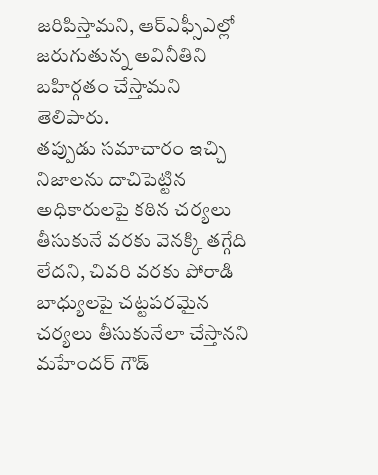జరిపిస్తామని, ఆర్ఎఫ్సీఎల్లో జరుగుతున్న అవినీతిని బహిర్గతం చేస్తామని తెలిపారు.
తప్పుడు సమాచారం ఇచ్చి నిజాలను దాచిపెట్టిన అధికారులపై కఠిన చర్యలు తీసుకునే వరకు వెనక్కి తగ్గేది లేదని, చివరి వరకు పోరాడి బాధ్యులపై చట్టపరమైన చర్యలు తీసుకునేలా చేస్తానని మహేందర్ గౌడ్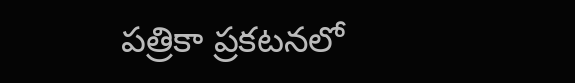పత్రికా ప్రకటనలో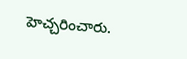హెచ్చరించారు.